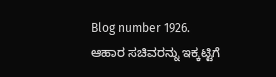Blog number 1926. ಆಹಾರ ಸಚಿವರನ್ನು ಇಕ್ಕಟ್ಟಿಗೆ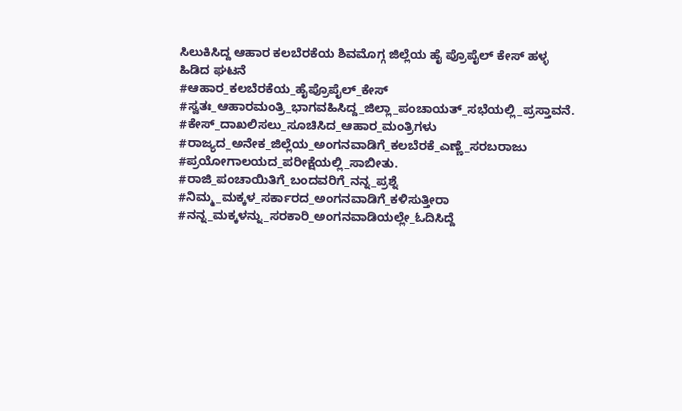ಸಿಲುಕಿಸಿದ್ದ ಆಹಾರ ಕಲಬೆರಕೆಯ ಶಿವಮೊಗ್ಗ ಜಿಲ್ಲೆಯ ಹೈ ಪ್ರೊಪೈಲ್ ಕೇಸ್ ಹಳ್ಳ ಹಿಡಿದ ಘಟನೆ
#ಆಹಾರ_ಕಲಬೆರಕೆಯ_ಹೈಪ್ರೊಪೈಲ್_ಕೇಸ್ #ಸ್ವತಃ_ಆಹಾರಮಂತ್ರಿ_ಭಾಗವಹಿಸಿದ್ದ_ಜಿಲ್ಲಾ_ಪಂಚಾಯತ್_ಸಭೆಯಲ್ಲಿ_ಪ್ರಸ್ತಾವನೆ. #ಕೇಸ್_ದಾಖಲಿಸಲು_ಸೂಚಿಸಿದ_ಆಹಾರ_ಮಂತ್ರಿಗಳು #ರಾಜ್ಯದ_ಅನೇಕ_ಜಿಲ್ಲೆಯ_ಅಂಗನವಾಡಿಗೆ_ಕಲಬೆರಕೆ_ಎಣ್ಣೆ_ಸರಬರಾಜು #ಪ್ರಯೋಗಾಲಯದ_ಪರೀಕ್ಷೆಯಲ್ಲಿ_ಸಾಬೀತು. #ರಾಜಿ_ಪಂಚಾಯಿತಿಗೆ_ಬಂದವರಿಗೆ_ನನ್ನ_ಪ್ರಶ್ನೆ #ನಿಮ್ಮ_ಮಕ್ಕಳ_ಸರ್ಕಾರದ_ಅಂಗನವಾಡಿಗೆ_ಕಳಿಸುತ್ತೀರಾ #ನನ್ನ_ಮಕ್ಕಳನ್ನು_ಸರಕಾರಿ_ಅಂಗನವಾಡಿಯಲ್ಲೇ_ಓದಿಸಿದ್ದೆ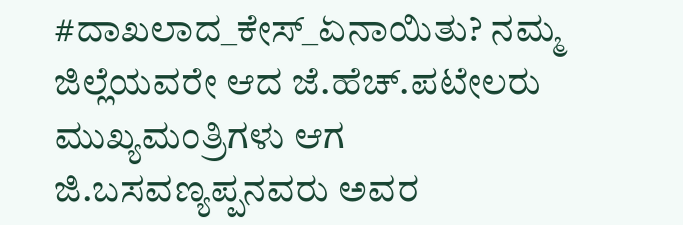#ದಾಖಲಾದ_ಕೇಸ್_ಏನಾಯಿತು? ನಮ್ಮ ಜಿಲ್ಲೆಯವರೇ ಆದ ಜೆ.ಹೆಚ್.ಪಟೇಲರು ಮುಖ್ಯಮಂತ್ರಿಗಳು ಆಗ ಜಿ.ಬಸವಣ್ಯಪ್ಪನವರು ಅವರ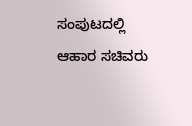ಸಂಪುಟದಲ್ಲಿ ಆಹಾರ ಸಚಿವರು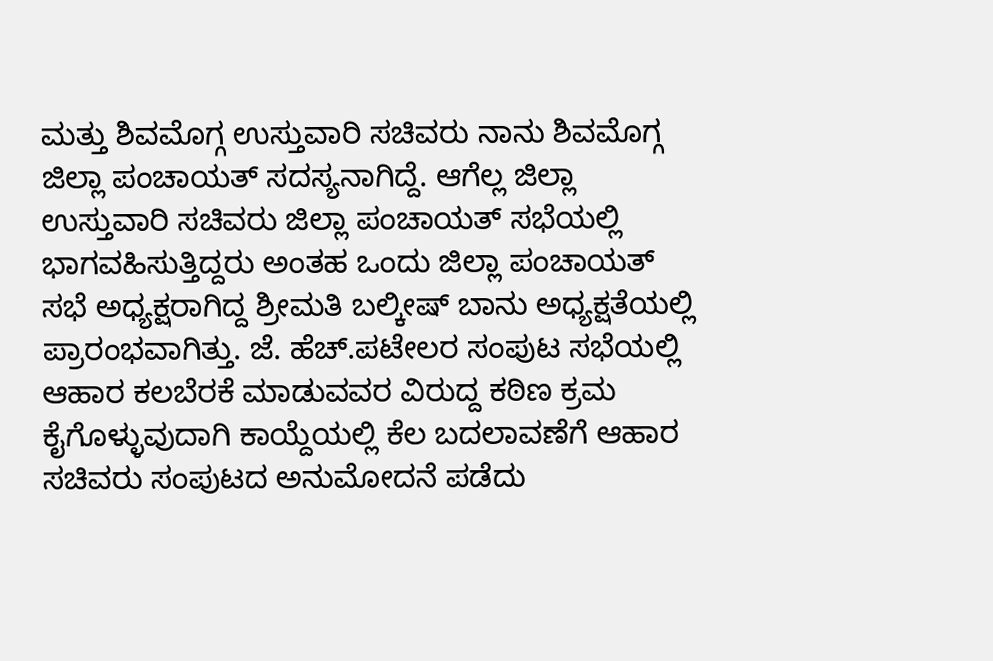ಮತ್ತು ಶಿವಮೊಗ್ಗ ಉಸ್ತುವಾರಿ ಸಚಿವರು ನಾನು ಶಿವಮೊಗ್ಗ ಜಿಲ್ಲಾ ಪಂಚಾಯತ್ ಸದಸ್ಯನಾಗಿದ್ದೆ. ಆಗೆಲ್ಲ ಜಿಲ್ಲಾ ಉಸ್ತುವಾರಿ ಸಚಿವರು ಜಿಲ್ಲಾ ಪಂಚಾಯತ್ ಸಭೆಯಲ್ಲಿ ಭಾಗವಹಿಸುತ್ತಿದ್ದರು ಅಂತಹ ಒಂದು ಜಿಲ್ಲಾ ಪಂಚಾಯತ್ ಸಭೆ ಅಧ್ಯಕ್ಷರಾಗಿದ್ದ ಶ್ರೀಮತಿ ಬಲ್ಕೀಷ್ ಬಾನು ಅಧ್ಯಕ್ಷತೆಯಲ್ಲಿ ಪ್ರಾರಂಭವಾಗಿತ್ತು. ಜೆ. ಹೆಚ್.ಪಟೇಲರ ಸಂಪುಟ ಸಭೆಯಲ್ಲಿ ಆಹಾರ ಕಲಬೆರಕೆ ಮಾಡುವವರ ವಿರುದ್ದ ಕಠಿಣ ಕ್ರಮ ಕೈಗೊಳ್ಳುವುದಾಗಿ ಕಾಯ್ದೆಯಲ್ಲಿ ಕೆಲ ಬದಲಾವಣೆಗೆ ಆಹಾರ ಸಚಿವರು ಸಂಪುಟದ ಅನುಮೋದನೆ ಪಡೆದು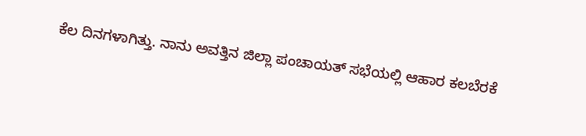ಕೆಲ ದಿನಗಳಾಗಿತ್ತು. ನಾನು ಅವತ್ತಿನ ಜಿಲ್ಲಾ ಪಂಚಾಯತ್ ಸಭೆಯಲ್ಲಿ ಆಹಾರ ಕಲಬೆರಕೆ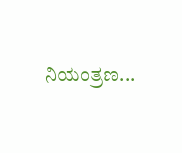ನಿಯಂತ್ರಣ...